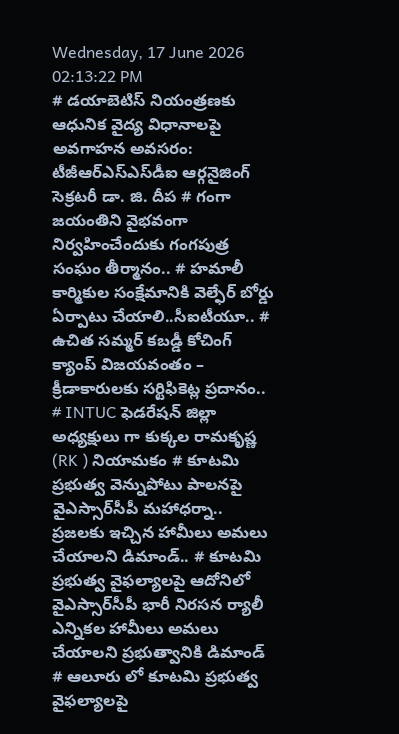Wednesday, 17 June 2026 02:13:22 PM
# డయాబెటిస్ నియంత్రణకు ఆధునిక వైద్య విధానాలపై అవగాహన అవసరం: టీజీఆర్‌ఎస్‌ఎస్‌డీఐ ఆర్గనైజింగ్ సెక్రటరీ డా. జి. దీప # గంగా జయంతిని వైభవంగా నిర్వహించేందుకు గంగపుత్ర సంఘం తీర్మానం.. # హమాలీ కార్మికుల సంక్షేమానికి వెల్ఫేర్ బోర్డు ఏర్పాటు చేయాలి..సీఐటీయూ.. # ఉచిత సమ్మర్ కబడ్డీ కోచింగ్ క్యాంప్ విజయవంతం – క్రీడాకారులకు సర్టిఫికెట్ల ప్రదానం.. # INTUC ఫెడరేషన్ జిల్లా అధ్యక్షులు గా కుక్కల రామకృష్ణ (RK ) నియామకం # కూటమి ప్రభుత్వ వెన్నుపోటు పాలనపై వైఎస్సార్‌సీపీ మహాధర్నా.. ప్రజలకు ఇచ్చిన హామీలు అమలు చేయాలని డిమాండ్.. # కూటమి ప్రభుత్వ వైఫల్యాలపై ఆదోనిలో వైఎస్సార్‌సీపీ భారీ నిరసన ర్యాలీ ఎన్నికల హామీలు అమలు చేయాలని ప్రభుత్వానికి డిమాండ్ # ఆలూరు లో కూటమి ప్రభుత్వ వైఫల్యాలపై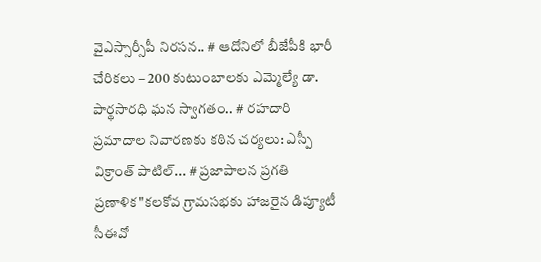వైఎస్సార్సీపీ నిరసన.. # ఆదోనిలో బీజేపీకి భారీ చేరికలు – 200 కుటుంబాలకు ఎమ్మెల్యే డా. పార్థసారధి ఘన స్వాగతం.. # రహదారి ప్రమాదాల నివారణకు కఠిన చర్యలు: ఎస్పీ విక్రాంత్ పాటిల్... # ప్రజాపాలన ప్రగతి ప్రణాళిక"కలకోవ గ్రామసభకు హాజరైన డిప్యూటీ సీఈవో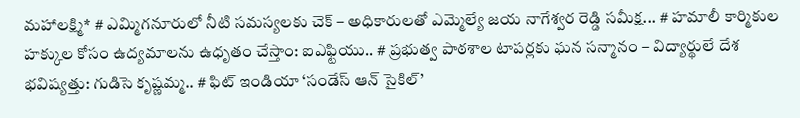మహాలక్ష్మి* # ఎమ్మిగనూరులో నీటి సమస్యలకు చెక్ – అధికారులతో ఎమ్మెల్యే జయ నాగేశ్వర రెడ్డి సమీక్ష... # హమాలీ కార్మికుల హక్కుల కోసం ఉద్యమాలను ఉధృతం చేస్తాం: ఐఎఫ్టియు.. # ప్రభుత్వ పాఠశాల టాపర్లకు ఘన సన్మానం – విద్యార్థులే దేశ భవిష్యత్తు: గుడిసె కృష్ణమ్మ.. # ఫిట్ ఇండియా ‘సండేస్ ఆన్ సైకిల్’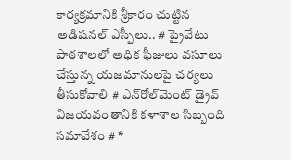కార్యక్రమానికి శ్రీకారం చుట్టిన అడిషనల్ ఎస్పీలు.. # ప్రైవేటు పాఠశాలలో అధిక ఫీజులు వసూలు చేస్తున్న యజమానులపై చర్యలు తీసుకోవాలి # ఎన్‌రోల్‌మెంట్ డ్రైవ్ విజయవంతానికి కళాశాల సిబ్బంది సమావేశం # *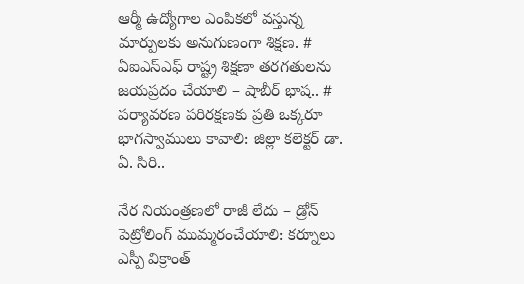ఆర్మీ ఉద్యోగాల ఎంపికలో వస్తున్న మార్పులకు అనుగుణంగా శిక్షణ. # ఏఐఎస్ఎఫ్ రాష్ట్ర శిక్షణా తరగతులను జయప్రదం చేయాలి – షాబీర్ భాష.. # పర్యావరణ పరిరక్షణకు ప్రతి ఒక్కరూ భాగస్వాములు కావాలి: జిల్లా కలెక్టర్ డా. ఏ. సిరి..

నేర నియంత్రణలో రాజీ లేదు – డ్రోన్ పెట్రోలింగ్ ముమ్మరంచేయాలి: కర్నూలు ఎస్పీ విక్రాంత్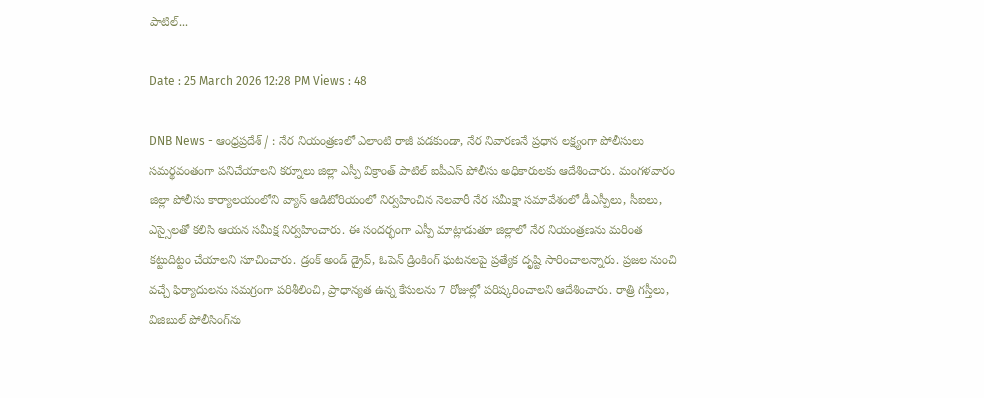పాటిల్...

Date : 25 March 2026 12:28 PM Views : 48

DNB News - ఆంధ్రప్రదేశ్ / : నేర నియంత్రణలో ఎలాంటి రాజీ పడకుండా, నేర నివారణనే ప్రధాన లక్ష్యంగా పోలీసులు సమర్థవంతంగా పనిచేయాలని కర్నూలు జిల్లా ఎస్పీ విక్రాంత్ పాటిల్ ఐపీఎస్ పోలీసు అధికారులకు ఆదేశించారు. మంగళవారం జిల్లా పోలీసు కార్యాలయంలోని వ్యాస్ ఆడిటోరియంలో నిర్వహించిన నెలవారీ నేర సమీక్షా సమావేశంలో డీఎస్పీలు, సీఐలు, ఎస్సైలతో కలిసి ఆయన సమీక్ష నిర్వహించారు. ఈ సందర్భంగా ఎస్పీ మాట్లాడుతూ జిల్లాలో నేర నియంత్రణను మరింత కట్టుదిట్టం చేయాలని సూచించారు. డ్రంక్ అండ్ డ్రైవ్, ఓపెన్ డ్రింకింగ్ ఘటనలపై ప్రత్యేక దృష్టి సారించాలన్నారు. ప్రజల నుంచి వచ్చే ఫిర్యాదులను సమగ్రంగా పరిశీలించి, ప్రాధాన్యత ఉన్న కేసులను 7 రోజుల్లో పరిష్కరించాలని ఆదేశించారు. రాత్రి గస్తీలు, విజిబుల్ పోలీసింగ్‌ను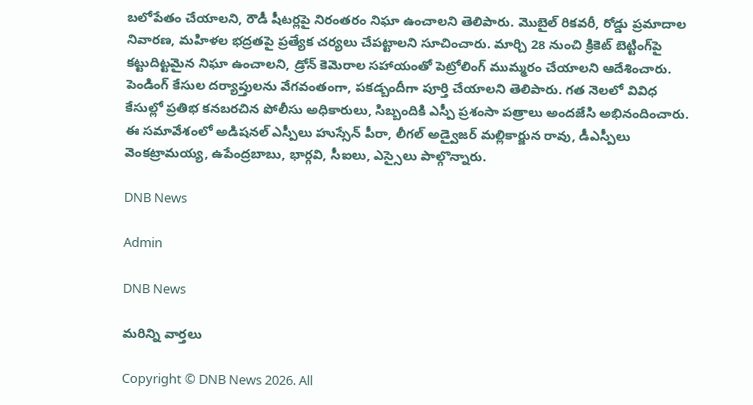బలోపేతం చేయాలని, రౌడీ షీటర్లపై నిరంతరం నిఘా ఉంచాలని తెలిపారు. మొబైల్ రికవరీ, రోడ్డు ప్రమాదాల నివారణ, మహిళల భద్రతపై ప్రత్యేక చర్యలు చేపట్టాలని సూచించారు. మార్చి 28 నుంచి క్రికెట్ బెట్టింగ్‌పై కట్టుదిట్టమైన నిఘా ఉంచాలని, డ్రోన్ కెమెరాల సహాయంతో పెట్రోలింగ్ ముమ్మరం చేయాలని ఆదేశించారు. పెండింగ్ కేసుల దర్యాప్తులను వేగవంతంగా, పకడ్బందీగా పూర్తి చేయాలని తెలిపారు. గత నెలలో వివిధ కేసుల్లో ప్రతిభ కనబరచిన పోలీసు అధికారులు, సిబ్బందికి ఎస్పీ ప్రశంసా పత్రాలు అందజేసి అభినందించారు. ఈ సమావేశంలో అడిషనల్ ఎస్పీలు హుస్సేన్ పీరా, లీగల్ అడ్వైజర్ మల్లికార్జున రావు, డీఎస్పీలు వెంకట్రామయ్య, ఉపేంద్రబాబు, భార్గవి, సీఐలు, ఎస్సైలు పాల్గొన్నారు.

DNB News

Admin

DNB News

మరిన్ని వార్తలు

Copyright © DNB News 2026. All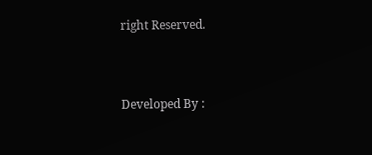right Reserved.



Developed By :